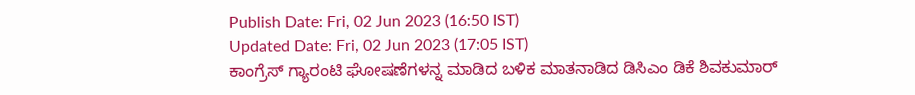Publish Date: Fri, 02 Jun 2023 (16:50 IST)
Updated Date: Fri, 02 Jun 2023 (17:05 IST)
ಕಾಂಗ್ರೆಸ್ ಗ್ಯಾರಂಟಿ ಘೋಷಣೆಗಳನ್ನ ಮಾಡಿದ ಬಳಿಕ ಮಾತನಾಡಿದ ಡಿಸಿಎಂ ಡಿಕೆ ಶಿವಕುಮಾರ್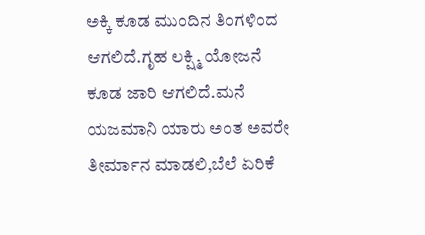ಅಕ್ಕಿ ಕೂಡ ಮುಂದಿನ ತಿಂಗಳಿಂದ ಆಗಲಿದೆ.ಗೃಹ ಲಕ್ಷ್ಮಿ ಯೋಜನೆ ಕೂಡ ಜಾರಿ ಆಗಲಿದೆ.ಮನೆ ಯಜಮಾನಿ ಯಾರು ಅಂತ ಅವರೇ ತೀರ್ಮಾನ ಮಾಡಲಿ,ಬೆಲೆ ಏರಿಕೆ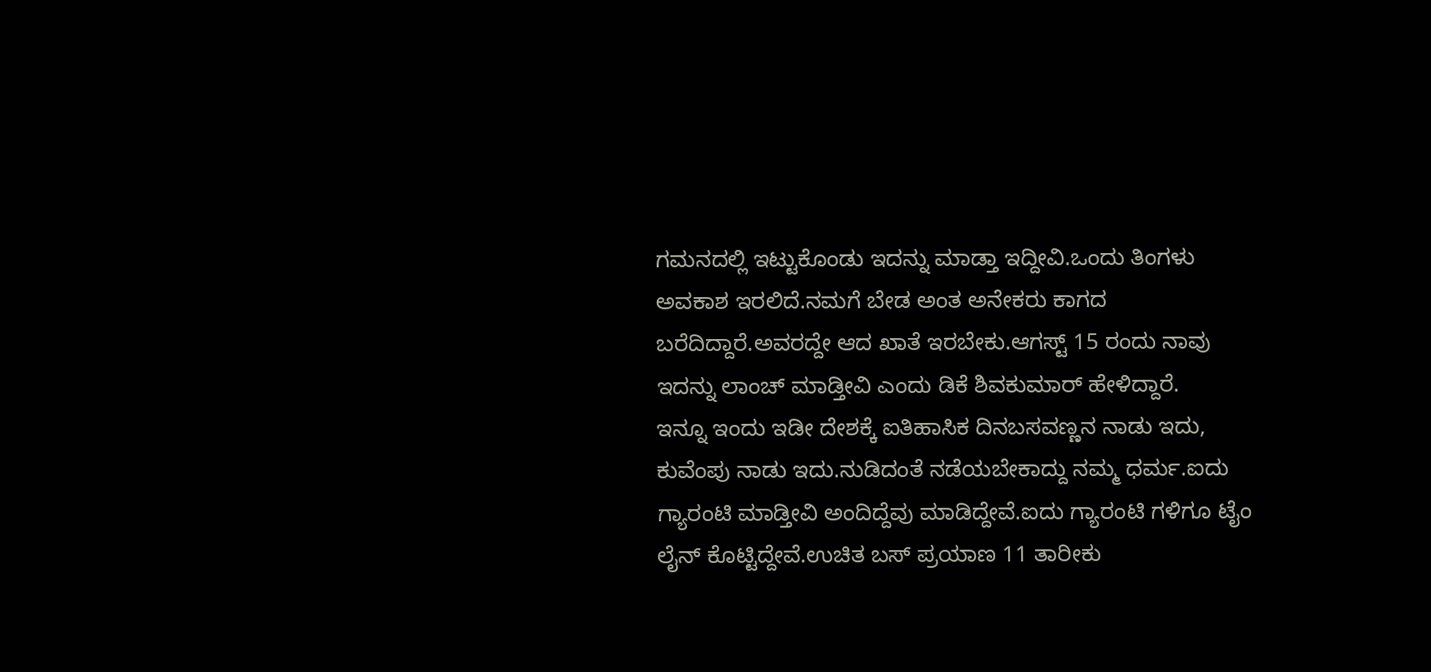ಗಮನದಲ್ಲಿ ಇಟ್ಟುಕೊಂಡು ಇದನ್ನು ಮಾಡ್ತಾ ಇದ್ದೀವಿ.ಒಂದು ತಿಂಗಳು ಅವಕಾಶ ಇರಲಿದೆ.ನಮಗೆ ಬೇಡ ಅಂತ ಅನೇಕರು ಕಾಗದ ಬರೆದಿದ್ದಾರೆ.ಅವರದ್ದೇ ಆದ ಖಾತೆ ಇರಬೇಕು.ಆಗಸ್ಟ್ 15 ರಂದು ನಾವು ಇದನ್ನು ಲಾಂಚ್ ಮಾಡ್ತೀವಿ ಎಂದು ಡಿಕೆ ಶಿವಕುಮಾರ್ ಹೇಳಿದ್ದಾರೆ.
ಇನ್ನೂ ಇಂದು ಇಡೀ ದೇಶಕ್ಕೆ ಐತಿಹಾಸಿಕ ದಿನಬಸವಣ್ಣನ ನಾಡು ಇದು, ಕುವೆಂಪು ನಾಡು ಇದು.ನುಡಿದಂತೆ ನಡೆಯಬೇಕಾದ್ದು ನಮ್ಮ ಧರ್ಮ.ಐದು ಗ್ಯಾರಂಟಿ ಮಾಡ್ತೀವಿ ಅಂದಿದ್ದೆವು ಮಾಡಿದ್ದೇವೆ.ಐದು ಗ್ಯಾರಂಟಿ ಗಳಿಗೂ ಟೈಂ ಲೈನ್ ಕೊಟ್ಟಿದ್ದೇವೆ.ಉಚಿತ ಬಸ್ ಪ್ರಯಾಣ 11 ತಾರೀಕು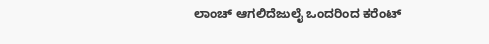ಲಾಂಚ್ ಆಗಲಿದೆಜುಲೈ ಒಂದರಿಂದ ಕರೆಂಟ್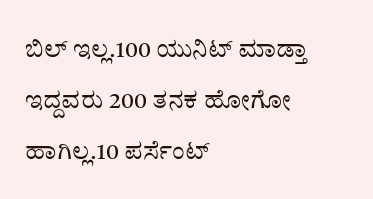ಬಿಲ್ ಇಲ್ಲ.100 ಯುನಿಟ್ ಮಾಡ್ತಾ ಇದ್ದವರು 200 ತನಕ ಹೋಗೋ ಹಾಗಿಲ್ಲ.10 ಪರ್ಸೆಂಟ್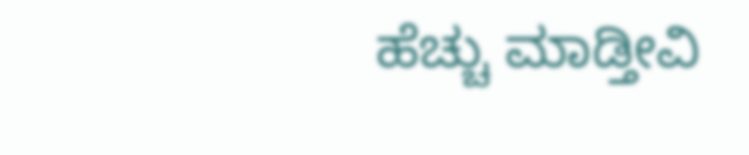ಹೆಚ್ಚು ಮಾಡ್ತೀವಿ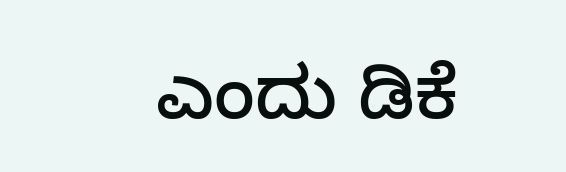ಎಂದು ಡಿಕೆ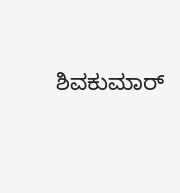ಶಿವಕುಮಾರ್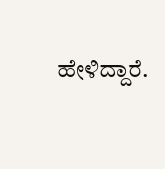ಹೇಳಿದ್ದಾರೆ.